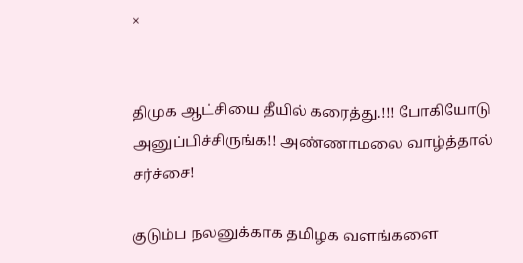×


திமுக ஆட்சியை தீயில் கரைத்து.!!! போகியோடு அனுப்பிச்சிருங்க!! அண்ணாமலை வாழ்த்தால் சர்ச்சை!

குடும்ப நலனுக்காக தமிழக வளங்களை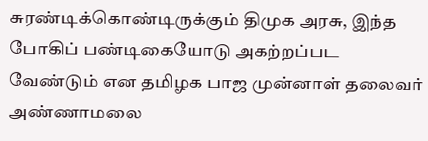சுரண்டிக்கொண்டிருக்கும் திமுக அரசு, இந்த போகிப் பண்டிகையோடு அகற்றப்பட வேண்டும் என தமிழக பாஜ முன்னாள் தலைவர் அண்ணாமலை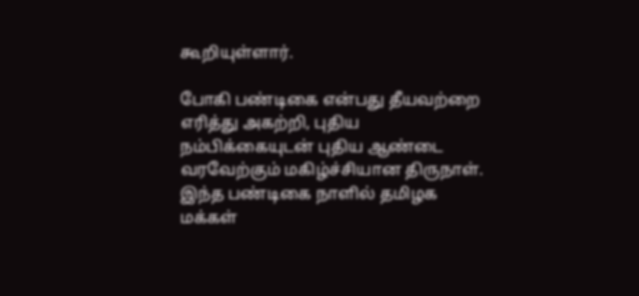கூறியுள்ளார்.

போகி பண்டிகை என்பது தீயவற்றை எரித்து அகற்றி, புதிய நம்பிக்கையுடன் புதிய ஆண்டை வரவேற்கும் மகிழ்ச்சியான திருநாள். இந்த பண்டிகை நாளில் தமிழக மக்கள்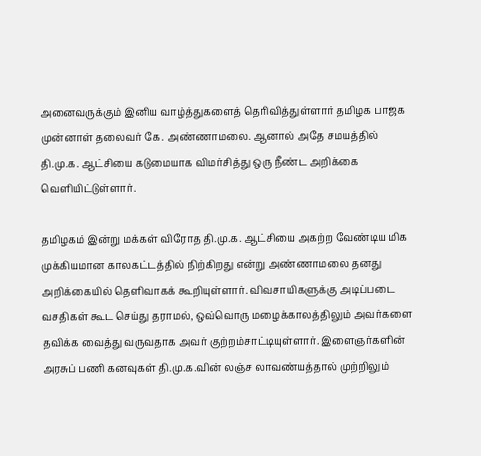அனைவருக்கும் இனிய வாழ்த்துகளைத் தெரிவித்துள்ளார் தமிழக பாஜக முன்னாள் தலைவர் கே. அண்ணாமலை. ஆனால் அதே சமயத்தில் தி.மு.க. ஆட்சியை கடுமையாக விமர்சித்து ஒரு நீண்ட அறிக்கை வெளியிட்டுள்ளார்.

தமிழகம் இன்று மக்கள் விரோத தி.மு.க. ஆட்சியை அகற்ற வேண்டிய மிக முக்கியமான காலகட்டத்தில் நிற்கிறது என்று அண்ணாமலை தனது அறிக்கையில் தெளிவாகக் கூறியுள்ளார். விவசாயிகளுக்கு அடிப்படை வசதிகள் கூட செய்து தராமல், ஒவ்வொரு மழைக்காலத்திலும் அவர்களை தவிக்க வைத்து வருவதாக அவர் குற்றம்சாட்டியுள்ளார். இளைஞர்களின் அரசுப் பணி கனவுகள் தி.மு.க.வின் லஞ்ச லாவண்யத்தால் முற்றிலும்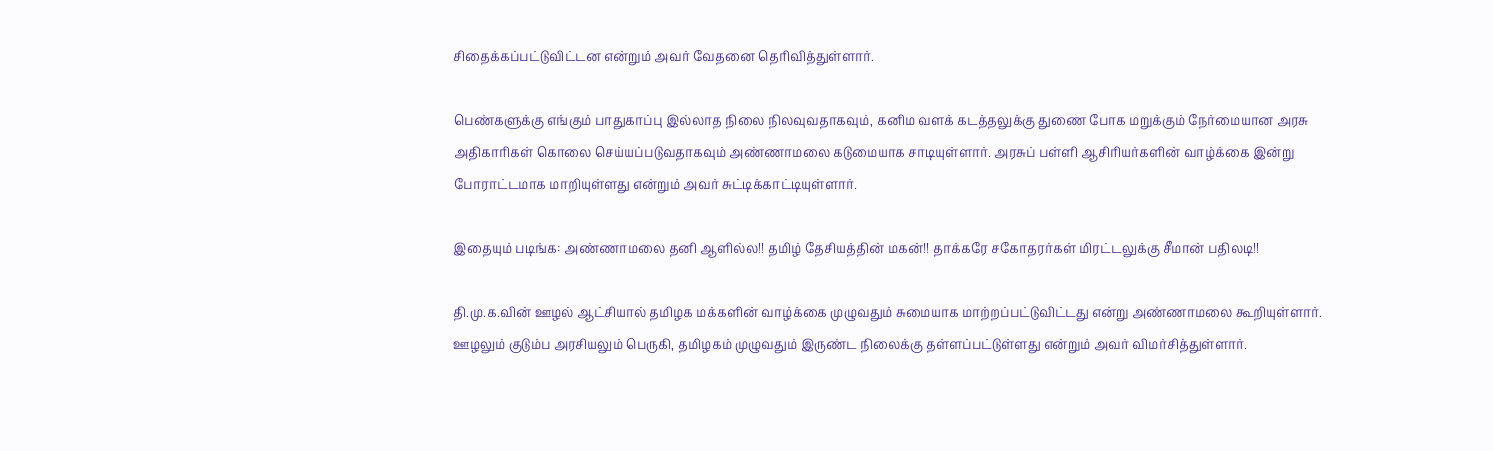சிதைக்கப்பட்டுவிட்டன என்றும் அவர் வேதனை தெரிவித்துள்ளார்.

பெண்களுக்கு எங்கும் பாதுகாப்பு இல்லாத நிலை நிலவுவதாகவும், கனிம வளக் கடத்தலுக்கு துணை போக மறுக்கும் நேர்மையான அரசு அதிகாரிகள் கொலை செய்யப்படுவதாகவும் அண்ணாமலை கடுமையாக சாடியுள்ளார். அரசுப் பள்ளி ஆசிரியர்களின் வாழ்க்கை இன்று போராட்டமாக மாறியுள்ளது என்றும் அவர் சுட்டிக்காட்டியுள்ளார்.

இதையும் படிங்க: அண்ணாமலை தனி ஆளில்ல!! தமிழ் தேசியத்தின் மகன்!! தாக்கரே சகோதரர்கள் மிரட்டலுக்கு சீமான் பதிலடி!!

தி.மு.க.வின் ஊழல் ஆட்சியால் தமிழக மக்களின் வாழ்க்கை முழுவதும் சுமையாக மாற்றப்பட்டுவிட்டது என்று அண்ணாமலை கூறியுள்ளார். ஊழலும் குடும்ப அரசியலும் பெருகி, தமிழகம் முழுவதும் இருண்ட நிலைக்கு தள்ளப்பட்டுள்ளது என்றும் அவர் விமர்சித்துள்ளார்.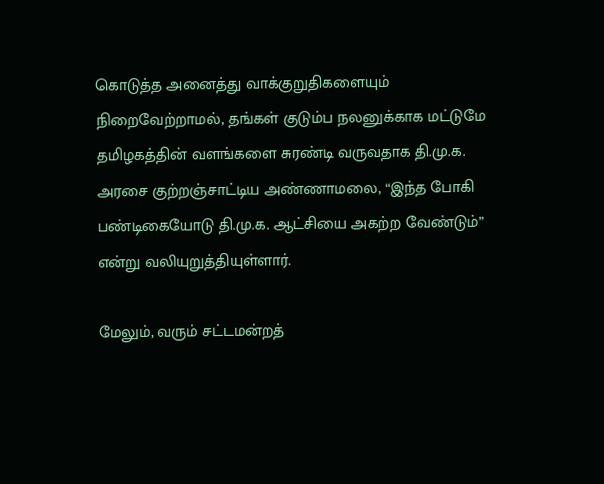கொடுத்த அனைத்து வாக்குறுதிகளையும் நிறைவேற்றாமல், தங்கள் குடும்ப நலனுக்காக மட்டுமே தமிழகத்தின் வளங்களை சுரண்டி வருவதாக தி.மு.க. அரசை குற்றஞ்சாட்டிய அண்ணாமலை, “இந்த போகி பண்டிகையோடு தி.மு.க. ஆட்சியை அகற்ற வேண்டும்” என்று வலியுறுத்தியுள்ளார்.

மேலும், வரும் சட்டமன்றத்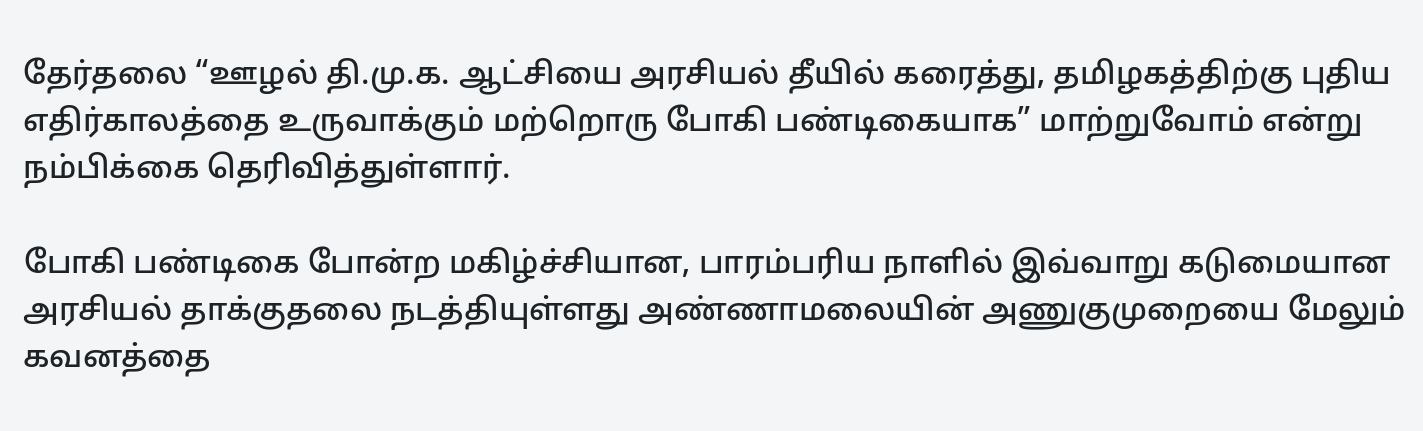தேர்தலை “ஊழல் தி.மு.க. ஆட்சியை அரசியல் தீயில் கரைத்து, தமிழகத்திற்கு புதிய எதிர்காலத்தை உருவாக்கும் மற்றொரு போகி பண்டிகையாக” மாற்றுவோம் என்று நம்பிக்கை தெரிவித்துள்ளார்.

போகி பண்டிகை போன்ற மகிழ்ச்சியான, பாரம்பரிய நாளில் இவ்வாறு கடுமையான அரசியல் தாக்குதலை நடத்தியுள்ளது அண்ணாமலையின் அணுகுமுறையை மேலும் கவனத்தை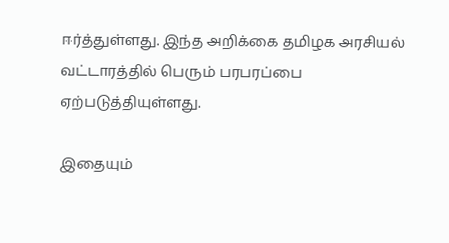ஈர்த்துள்ளது. இந்த அறிக்கை தமிழக அரசியல் வட்டாரத்தில் பெரும் பரபரப்பை ஏற்படுத்தியுள்ளது.

இதையும்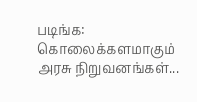படிங்க: கொலைக்களமாகும் அரசு நிறுவனங்கள்...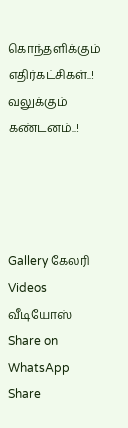கொந்தளிக்கும் எதிர்கட்சிகள்..! வலுக்கும் கண்டனம்..!




Gallery கேலரி Videos வீடியோஸ் Share on WhatsApp Share